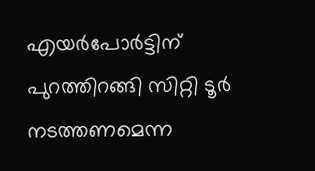എയർപോർട്ടിന് പുറത്തിറങ്ങി സിറ്റി ടൂർ നടത്തണമെന്ന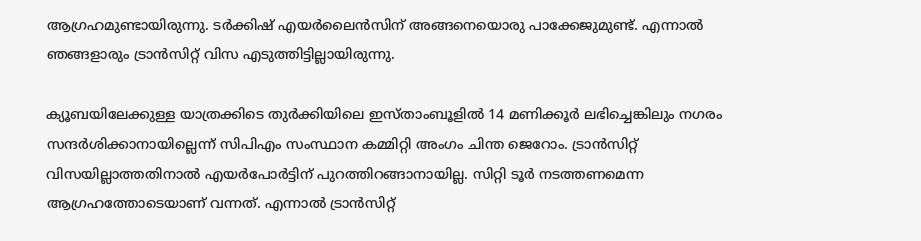ആഗ്രഹമുണ്ടായിരുന്നു. ടർക്കിഷ് എയർലൈൻസിന് അങ്ങനെയൊരു പാക്കേജുമുണ്ട്. എന്നാൽ ഞങ്ങളാരും ട്രാൻസിറ്റ് വിസ എടുത്തിട്ടില്ലായിരുന്നു.

ക്യൂബയിലേക്കുള്ള യാത്രക്കിടെ തുർക്കിയിലെ ഇസ്‌താംബൂളിൽ 14 മണിക്കൂർ ലഭിച്ചെങ്കിലും നഗരം സന്ദർശിക്കാനായില്ലെന്ന് സിപിഎം സംസ്ഥാന കമ്മിറ്റി അംഗം ചിന്ത ജെറോം. ട്രാൻസിറ്റ് വിസയില്ലാത്തതിനാൽ എയർപോർട്ടിന് പുറത്തിറങ്ങാനായില്ല. സിറ്റി ടൂർ നടത്തണമെന്ന ആഗ്രഹത്തോടെയാണ് വന്നത്. എന്നാൽ ട്രാൻസിറ്റ്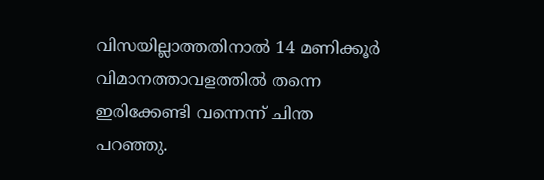വിസയില്ലാത്തതിനാൽ 14 മണിക്കൂർ വിമാനത്താവളത്തിൽ തന്നെ ഇരിക്കേണ്ടി വന്നെന്ന് ചിന്ത പറഞ്ഞു.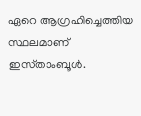ഏറെ ആഗ്രഹിച്ചെത്തിയ സ്ഥലമാണ് ഇസ്‌താംബൂൾ.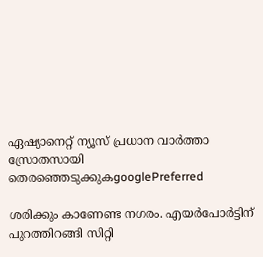ഏഷ്യാനെറ്റ് ന്യൂസ് പ്രധാന വാർത്താ സ്രോതസായി തെരഞ്ഞെടുക്കുകgooglePreferred

ശരിക്കും കാണേണ്ട നഗരം. എയർപോർട്ടിന് പുറത്തിറങ്ങി സിറ്റി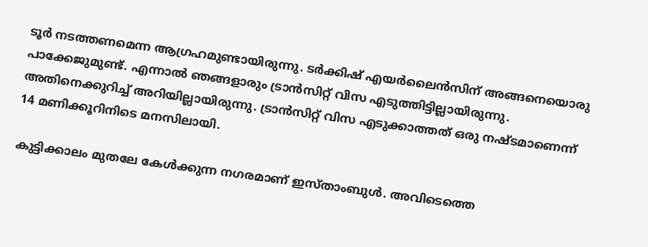ടൂർ നടത്തണമെന്ന ആഗ്രഹമുണ്ടായിരുന്നു. ടർക്കിഷ് എയർലൈൻസിന് അങ്ങനെയൊരു പാക്കേജുമുണ്ട്. എന്നാൽ ഞങ്ങളാരും ട്രാൻസിറ്റ് വിസ എടുത്തിട്ടില്ലായിരുന്നു. അതിനെക്കുറിച്ച് അറിയില്ലായിരുന്നു. ട്രാൻസിറ്റ് വിസ എടുക്കാത്തത് ഒരു നഷ്ടമാണെന്ന് 14 മണിക്കൂറിനിടെ മനസിലായി.

കുട്ടിക്കാലം മുതലേ കേൾക്കുന്ന നഗരമാണ് ഇസ്താംബുൾ. അവിടെത്തെ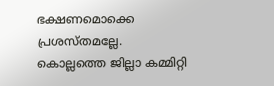ഭക്ഷണമൊക്കെ പ്രശസ്തമല്ലേ. കൊല്ലത്തെ ജില്ലാ കമ്മിറ്റി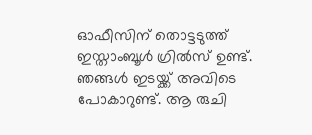ഓഫീസിന് തൊട്ടടുത്ത് ഇസ്താംബൂൾ ഗ്രിൽസ് ഉണ്ട്. ഞങ്ങൾ ഇടയ്ക്ക് അവിടെ പോകാറുണ്ട്. ആ രുചി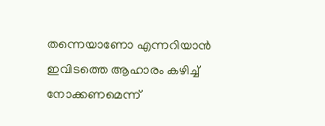തന്നെയാണോ എന്നറിയാൻ ഇവിടത്തെ ആഹാരം കഴിച്ച് നോക്കണമെന്ന്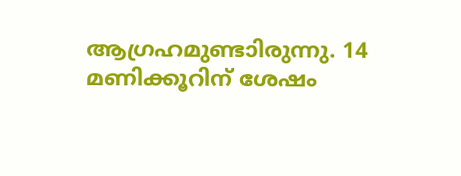ആഗ്രഹമുണ്ടാിരുന്നു. 14 മണിക്കൂറിന് ശേഷം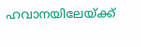ഹവാനയിലേയ്ക്ക്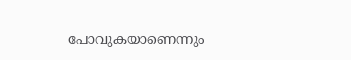പോവുകയാണെന്നും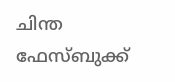ചിന്ത ഫേസ്‌ബുക്ക്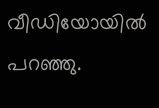വീഡിയോയിൽ പറഞ്ഞു.